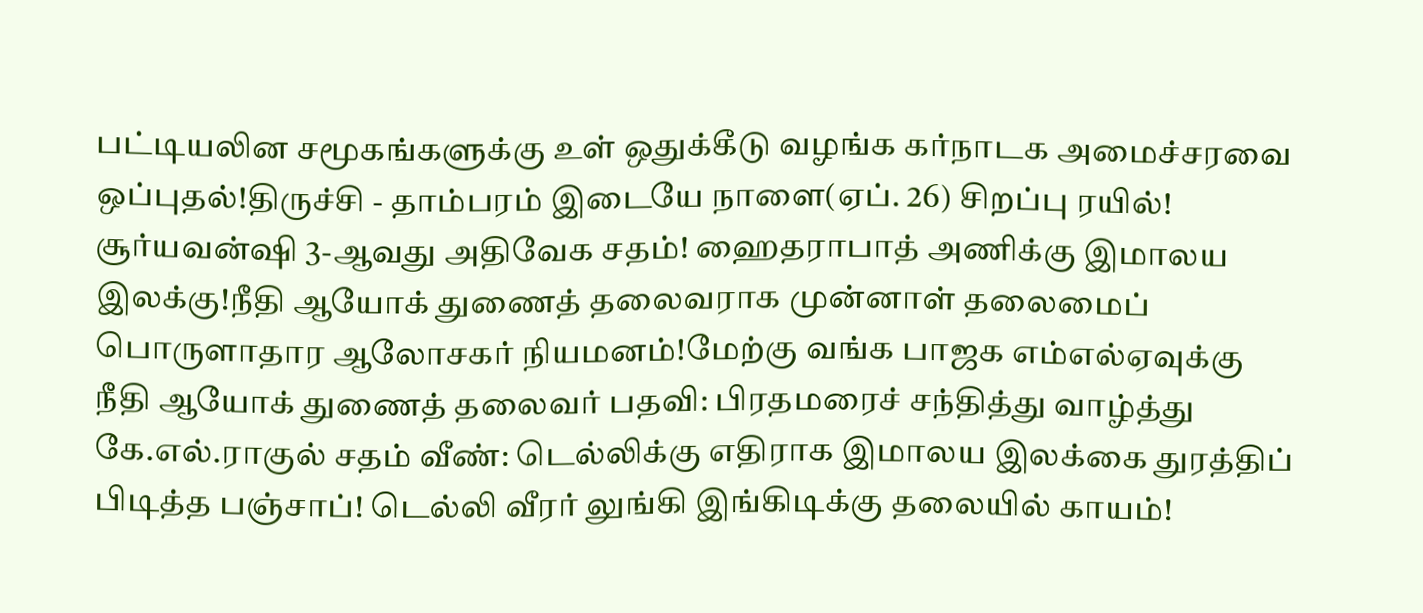பட்டியலின சமூகங்களுக்கு உள் ஒதுக்கீடு வழங்க கர்நாடக அமைச்சரவை ஒப்புதல்!திருச்சி - தாம்பரம் இடையே நாளை(ஏப். 26) சிறப்பு ரயில்! சூர்யவன்ஷி 3-ஆவது அதிவேக சதம்! ஹைதராபாத் அணிக்கு இமாலய இலக்கு!நீதி ஆயோக் துணைத் தலைவராக முன்னாள் தலைமைப் பொருளாதார ஆலோசகர் நியமனம்!மேற்கு வங்க பாஜக எம்எல்ஏவுக்கு நீதி ஆயோக் துணைத் தலைவர் பதவி: பிரதமரைச் சந்தித்து வாழ்த்து கே.எல்.ராகுல் சதம் வீண்: டெல்லிக்கு எதிராக இமாலய இலக்கை துரத்திப் பிடித்த பஞ்சாப்! டெல்லி வீரர் லுங்கி இங்கிடிக்கு தலையில் காயம்!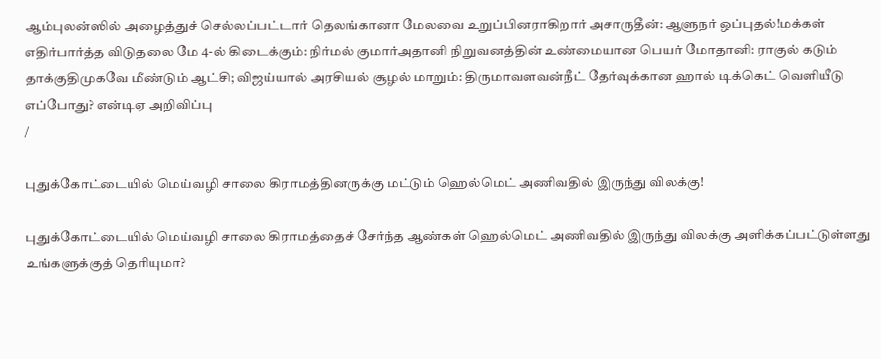ஆம்புலன்ஸில் அழைத்துச் செல்லப்பட்டார் தெலங்கானா மேலவை உறுப்பினராகிறார் அசாருதீன்: ஆளுநர் ஒப்புதல்!மக்கள் எதிர்பார்த்த விடுதலை மே 4-ல் கிடைக்கும்: நிர்மல் குமார்அதானி நிறுவனத்தின் உண்மையான பெயர் மோதானி: ராகுல் கடும் தாக்குதிமுகவே மீண்டும் ஆட்சி; விஜய்யால் அரசியல் சூழல் மாறும்: திருமாவளவன்நீட் தேர்வுக்கான ஹால் டிக்கெட் வெளியீடு எப்போது? என்டிஏ அறிவிப்பு
/

புதுக்கோட்டையில் மெய்வழி சாலை கிராமத்தினருக்கு மட்டும் ஹெல்மெட் அணிவதில் இருந்து விலக்கு!

புதுக்கோட்டையில் மெய்வழி சாலை கிராமத்தைச் சேர்ந்த ஆண்கள் ஹெல்மெட் அணிவதில் இருந்து விலக்கு அளிக்கப்பட்டுள்ளது உங்களுக்குத் தெரியுமா?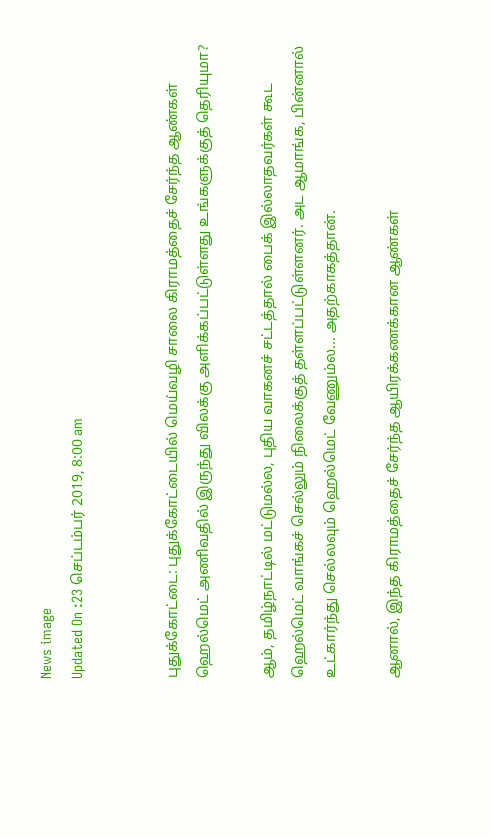News image
Updated On :23 செப்டம்பர் 2019, 8:00 am


புதுக்கோட்டை: புதுக்கோட்டையில் மெய்வழி சாலை கிராமத்தைச் சேர்ந்த ஆண்கள் ஹெல்மெட் அணிவதில் இருந்து விலக்கு அளிக்கப்பட்டுள்ளது உங்களுக்குத் தெரியுமா?

ஆம், தமிழ்நாட்டில் மட்டுமல்ல, புதிய வாகனச் சட்டத்தால் பைக் இல்லாதவர்கள் கூட ஹெல்மெட் வாங்கச் செல்லும் நிலைக்குத் தள்ளப்பட்டுள்ளனர். அட ஆமாங்க, பின்னால் உட்கார்ந்து செல்லவும் ஹெல்மெட் வேணும்ல... அதற்காகத்தான்.

ஆனால், இந்த கிராமத்தைச் சேர்ந்த ஆயிரக்கணக்கான ஆண்கள்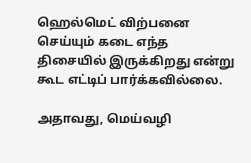ஹெல்மெட் விற்பனை செய்யும் கடை எந்த திசையில் இருக்கிறது என்று கூட எட்டிப் பார்க்கவில்லை.

அதாவது, மெய்வழி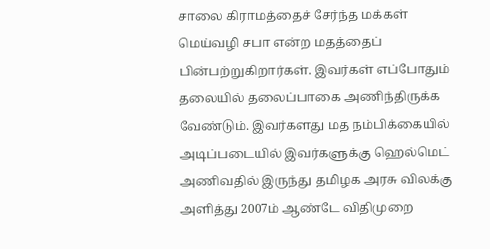சாலை கிராமத்தைச் சேர்ந்த மக்கள் மெய்வழி சபா என்ற மதத்தைப் பின்பற்றுகிறார்கள். இவர்கள் எப்போதும் தலையில் தலைப்பாகை அணிந்திருக்க வேண்டும். இவர்களது மத நம்பிக்கையில் அடிப்படையில் இவர்களுக்கு ஹெல்மெட் அணிவதில் இருந்து தமிழக அரசு விலக்கு அளித்து 2007ம் ஆண்டே விதிமுறை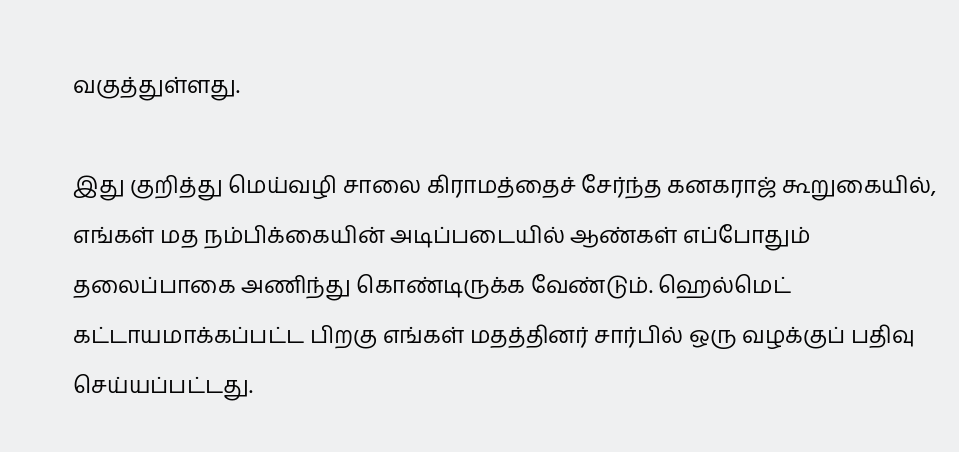வகுத்துள்ளது.

இது குறித்து மெய்வழி சாலை கிராமத்தைச் சேர்ந்த கனகராஜ் கூறுகையில், எங்கள் மத நம்பிக்கையின் அடிப்படையில் ஆண்கள் எப்போதும் தலைப்பாகை அணிந்து கொண்டிருக்க வேண்டும். ஹெல்மெட் கட்டாயமாக்கப்பட்ட பிறகு எங்கள் மதத்தினர் சார்பில் ஒரு வழக்குப் பதிவு செய்யப்பட்டது.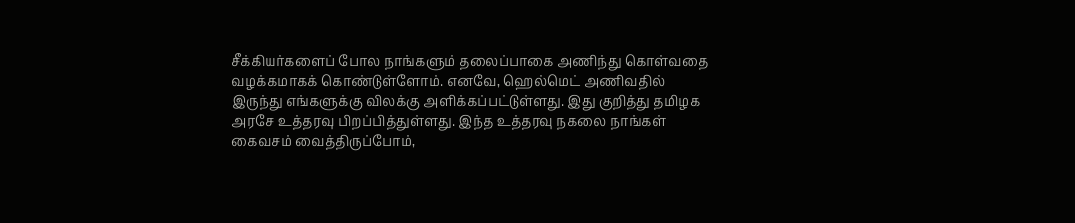சீக்கியர்களைப் போல நாங்களும் தலைப்பாகை அணிந்து கொள்வதை வழக்கமாகக் கொண்டுள்ளோம். எனவே, ஹெல்மெட் அணிவதில் இருந்து எங்களுக்கு விலக்கு அளிக்கப்பட்டுள்ளது. இது குறித்து தமிழக அரசே உத்தரவு பிறப்பித்துள்ளது. இந்த உத்தரவு நகலை நாங்கள் கைவசம் வைத்திருப்போம்,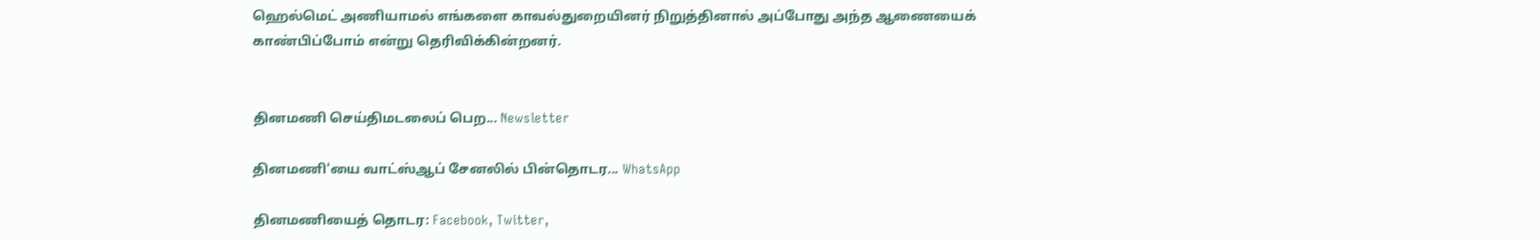ஹெல்மெட் அணியாமல் எங்களை காவல்துறையினர் நிறுத்தினால் அப்போது அந்த ஆணையைக் காண்பிப்போம் என்று தெரிவிக்கின்றனர்.


தினமணி செய்திமடலைப் பெற... Newsletter

தினமணி'யை வாட்ஸ்ஆப் சேனலில் பின்தொடர... WhatsApp

தினமணியைத் தொடர: Facebook, Twitter,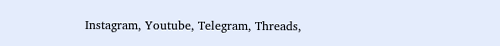Instagram, Youtube, Telegram, Threads,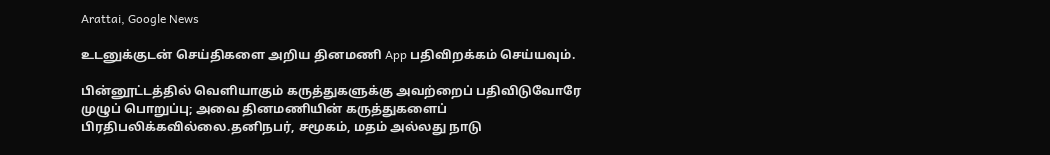Arattai, Google News

உடனுக்குடன் செய்திகளை அறிய தினமணி App பதிவிறக்கம் செய்யவும்.

பின்னூட்டத்தில் வெளியாகும் கருத்துகளுக்கு அவற்றைப் பதிவிடுவோரே முழுப் பொறுப்பு; அவை தினமணியின் கருத்துகளைப் பிரதிபலிக்கவில்லை.தனிநபர், சமூகம், மதம் அல்லது நாடு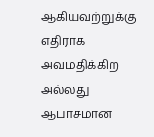ஆகியவற்றுக்கு எதிராக அவமதிக்கிற அல்லது ஆபாசமான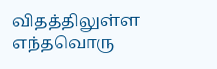விதத்திலுள்ள எந்தவொரு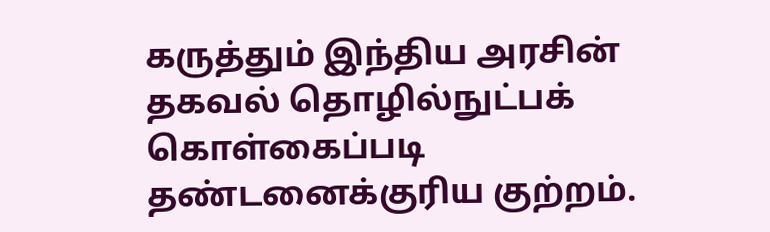கருத்தும் இந்திய அரசின் தகவல் தொழில்நுட்பக் கொள்கைப்படி தண்டனைக்குரிய குற்றம்.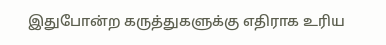இதுபோன்ற கருத்துகளுக்கு எதிராக உரிய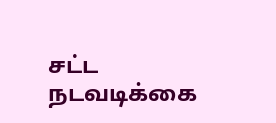சட்ட நடவடிக்கை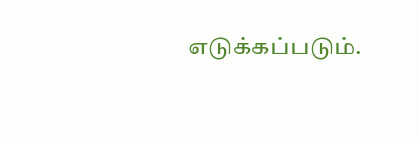எடுக்கப்படும்.